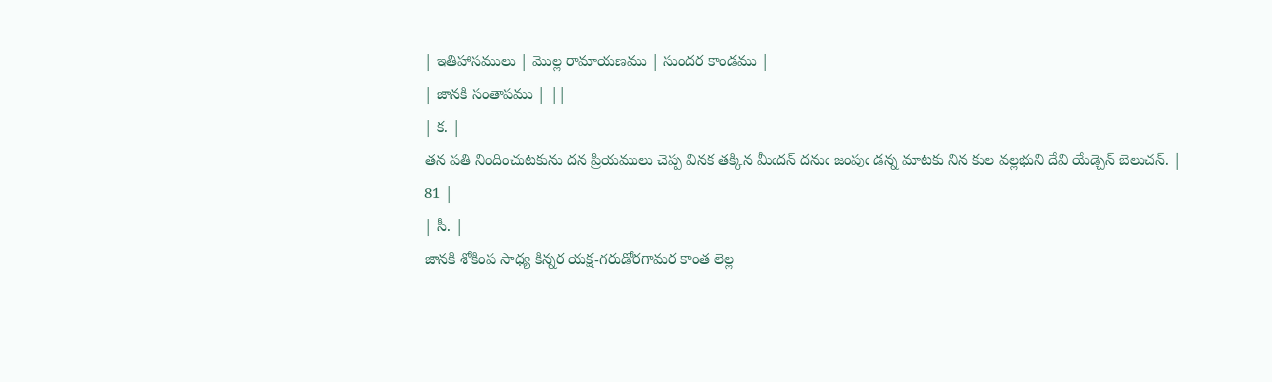| ఇతిహాసములు | మొల్ల రామాయణము | సుందర కాండము |
| జానకి సంతాపము | ||
| క. |
తన పతి నిందించుటకును దన ప్రియములు చెప్ప వినక తక్కిన మీఁదన్ దనుఁ జంపుఁ డన్న మాటకు నిన కుల వల్లభుని దేవి యేడ్చెన్ బెలుచన్. |
81 |
| సీ. |
జానకి శోకింప సాధ్య కిన్నర యక్ష-గరుడోరగామర కాంత లెల్ల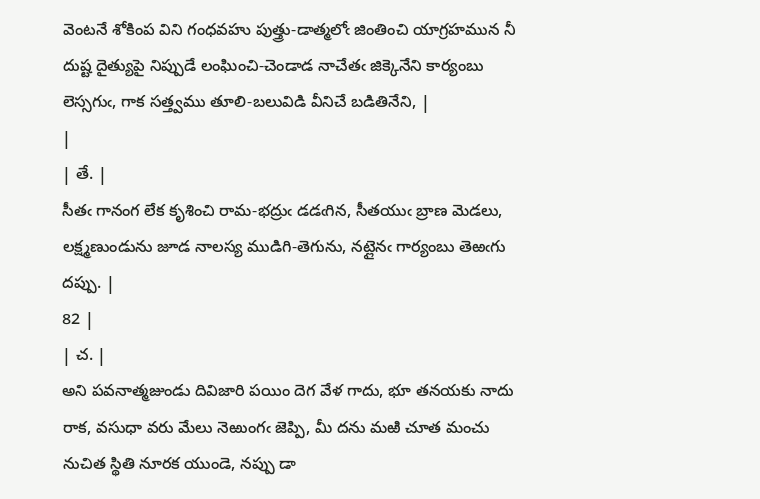వెంటనే శోకింప విని గంధవహు పుత్త్రు-డాత్మలోఁ జింతించి యాగ్రహమున నీ దుష్ట దైత్యుపై నిప్పుడే లంఘించి-చెండాడ నాచేతఁ జిక్కెనేని కార్యంబు లెస్సగుఁ, గాక సత్త్వము తూలి-బలువిడి వీనిచే బడితినేని, |
|
| తే. |
సీతఁ గానంగ లేక కృశించి రామ-భద్రుఁ డడఁగిన, సీతయుఁ బ్రాణ మెడలు, లక్ష్మణుండును జూడ నాలస్య ముడిగి-తెగును, నట్లైనఁ గార్యంబు తెఱఁగు దప్పు. |
82 |
| చ. |
అని పవనాత్మజుండు దివిజారి పయిం దెగ వేళ గాదు, భూ తనయకు నాదు రాక, వసుధా వరు మేలు నెఱుంగఁ జెప్పి, మీ దను మఱి చూత మంచు నుచిత స్థితి నూరక యుండె, నప్పు డా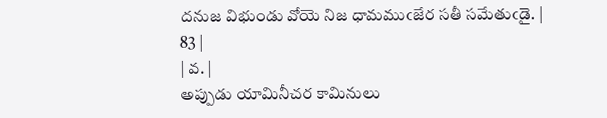దనుజ విభుండు వోయె నిజ ధామముఁజేర సతీ సమేతుఁడై. |
83 |
| వ. |
అప్పుడు యామినీచర కామినులు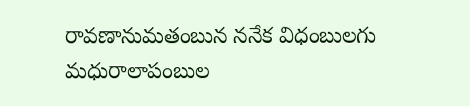రావణానుమతంబున ననేక విధంబులగు మధురాలాపంబుల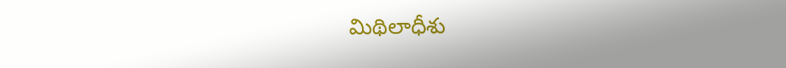మిథిలాధీశు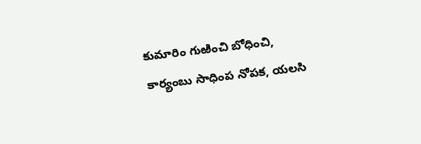కుమారిం గుఱించి బోధించి, కార్యంబు సాధింప నోపక, యలసి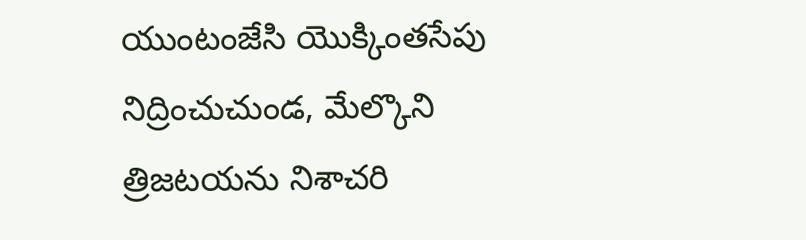యుంటంజేసి యొక్కింతసేపు నిద్రించుచుండ, మేల్కొని త్రిజటయను నిశాచరి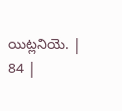యిట్లనియె. |
84 |